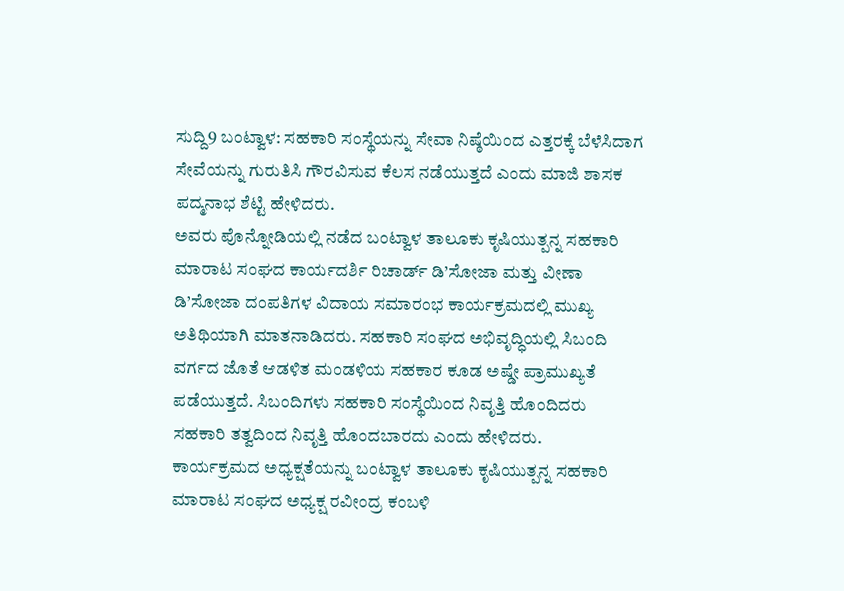ಸುದ್ದಿ9 ಬಂಟ್ವಾಳ: ಸಹಕಾರಿ ಸಂಸ್ಥೆಯನ್ನು ಸೇವಾ ನಿಷ್ಠೆಯಿಂದ ಎತ್ತರಕ್ಕೆ ಬೆಳೆಸಿದಾಗ ಸೇವೆಯನ್ನು ಗುರುತಿಸಿ ಗೌರವಿಸುವ ಕೆಲಸ ನಡೆಯುತ್ತದೆ ಎಂದು ಮಾಜಿ ಶಾಸಕ ಪದ್ಮನಾಭ ಶೆಟ್ಟಿ ಹೇಳಿದರು.
ಅವರು ಪೊನ್ನೋಡಿಯಲ್ಲಿ ನಡೆದ ಬಂಟ್ವಾಳ ತಾಲೂಕು ಕೃಷಿಯುತ್ಪನ್ನ ಸಹಕಾರಿ ಮಾರಾಟ ಸಂಘದ ಕಾರ್ಯದರ್ಶಿ ರಿಚಾರ್ಡ್ ಡಿ’ಸೋಜಾ ಮತ್ತು ವೀಣಾ ಡಿ’ಸೋಜಾ ದಂಪತಿಗಳ ವಿದಾಯ ಸಮಾರಂಭ ಕಾರ್ಯಕ್ರಮದಲ್ಲಿ ಮುಖ್ಯ ಅತಿಥಿಯಾಗಿ ಮಾತನಾಡಿದರು. ಸಹಕಾರಿ ಸಂಘದ ಅಭಿವೃದ್ಧಿಯಲ್ಲಿ ಸಿಬಂದಿ ವರ್ಗದ ಜೊತೆ ಆಡಳಿತ ಮಂಡಳಿಯ ಸಹಕಾರ ಕೂಡ ಅಷ್ಡೇ ಪ್ರಾಮುಖ್ಯತೆ ಪಡೆಯುತ್ತದೆ. ಸಿಬಂದಿಗಳು ಸಹಕಾರಿ ಸಂಸ್ಥೆಯಿಂದ ನಿವೃತ್ತಿ ಹೊಂದಿದರು ಸಹಕಾರಿ ತತ್ವದಿಂದ ನಿವೃತ್ತಿ ಹೊಂದಬಾರದು ಎಂದು ಹೇಳಿದರು.
ಕಾರ್ಯಕ್ರಮದ ಅಧ್ಯಕ್ಷತೆಯನ್ನು ಬಂಟ್ವಾಳ ತಾಲೂಕು ಕೃಷಿಯುತ್ಪನ್ನ ಸಹಕಾರಿ ಮಾರಾಟ ಸಂಘದ ಅಧ್ಯಕ್ಷ ರವೀಂದ್ರ ಕಂಬಳಿ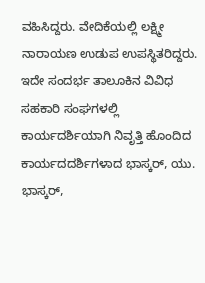ವಹಿಸಿದ್ದರು. ವೇದಿಕೆಯಲ್ಲಿ ಲಕ್ಷ್ಮೀ ನಾರಾಯಣ ಉಡುಪ ಉಪಸ್ಥಿತರಿದ್ದರು. ಇದೇ ಸಂದರ್ಭ ತಾಲೂಕಿನ ವಿವಿಧ ಸಹಕಾರಿ ಸಂಘಗಳಲ್ಲಿ ಕಾರ್ಯದರ್ಶಿಯಾಗಿ ನಿವೃತ್ತಿ ಹೊಂದಿದ ಕಾರ್ಯದದರ್ಶಿಗಳಾದ ಭಾಸ್ಕರ್, ಯು. ಭಾಸ್ಕರ್,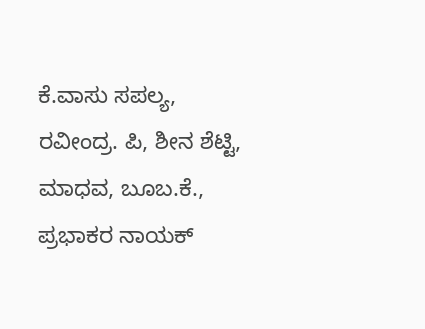ಕೆ.ವಾಸು ಸಪಲ್ಯ, ರವೀಂದ್ರ. ಪಿ, ಶೀನ ಶೆಟ್ಟಿ, ಮಾಧವ, ಬೂಬ.ಕೆ., ಪ್ರಭಾಕರ ನಾಯಕ್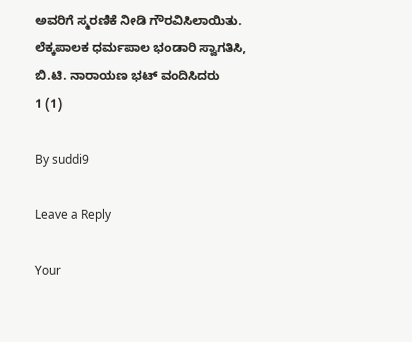ಅವರಿಗೆ ಸ್ಮರಣಿಕೆ ನೀಡಿ ಗೌರವಿಸಿಲಾಯಿತು.
ಲೆಕ್ಕಪಾಲಕ ಧರ್ಮಪಾಲ ಭಂಡಾರಿ ಸ್ವಾಗತಿಸಿ, ಬಿ.ಟಿ. ನಾರಾಯಣ ಭಟ್ ವಂದಿಸಿದರು
1 (1)

By suddi9

Leave a Reply

Your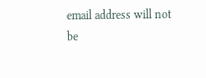email address will not be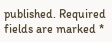published. Required fields are marked *